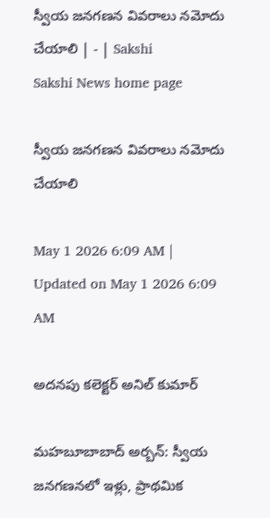స్వీయ జనగణన వివరాలు నమోదు చేయాలి | - | Sakshi
Sakshi News home page

స్వీయ జనగణన వివరాలు నమోదు చేయాలి

May 1 2026 6:09 AM | Updated on May 1 2026 6:09 AM

అదనపు కలెక్టర్‌ అనిల్‌ కుమార్‌

మహబూబాబాద్‌ అర్బన్‌: స్వీయ జనగణనలో ఇళ్లు, ప్రాథమిక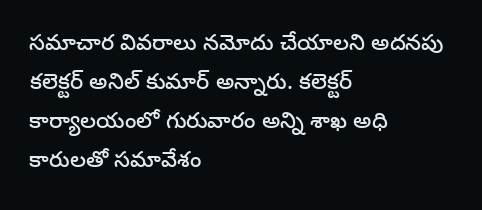సమాచార వివరాలు నమోదు చేయాలని అదనపు కలెక్టర్‌ అనిల్‌ కుమార్‌ అన్నారు. కలెక్టర్‌ కార్యాలయంలో గురువారం అన్ని శాఖ అధి కారులతో సమావేశం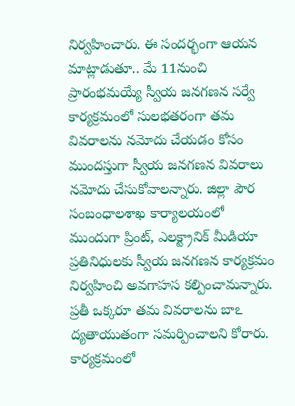నిర్వహించారు. ఈ సందర్భంగా ఆయన మాట్లాడుతూ.. మే 11నుంచి ప్రారంభమయ్యే స్వీయ జనగణన సర్వే కార్యక్రమంలో సులభతరంగా తమ వివరాలను నమోదు చేయడం కోసం ముందస్తుగా స్వీయ జనగణన వివరాలు నమోదు చేసుకోవాలన్నారు. జిల్లా పౌర సంబంధాలశాఖ కార్యాలయంలో ముందుగా ప్రింట్‌, ఎలక్ట్రానిక్‌ మీడియా ప్రతినిధులకు స్వీయ జనగణన కార్యక్రమం నిర్వహించి అవగాహస కల్పించామన్నారు. ప్రతీ ఒక్కరూ తమ వివరాలను బాఽ ద్యతాయుతంగా సమర్పించాలని కోరారు. కార్యక్రమంలో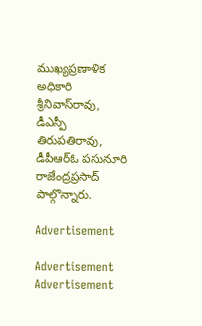ముఖ్యప్రణాళిక అధికారి శ్రీనివాస్‌రావు, డీఎస్పీ తిరుపతిరావు, డీపీఆర్‌ఓ పసునూరి రాజేంద్రప్రసాద్‌ పాల్గొన్నారు.

Advertisement

Advertisement
Advertisement